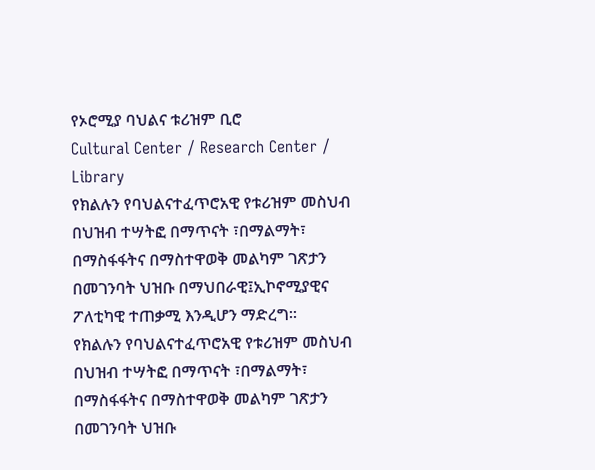የኦሮሚያ ባህልና ቱሪዝም ቢሮ
Cultural Center / Research Center / Library
የክልሉን የባህልናተፈጥሮአዊ የቱሪዝም መስህብ በህዝብ ተሣትፎ በማጥናት ፣በማልማት፣ በማስፋፋትና በማስተዋወቅ መልካም ገጽታን በመገንባት ህዝቡ በማህበራዊ፤ኢኮኖሚያዊና ፖለቲካዊ ተጠቃሚ እንዲሆን ማድረግ፡፡
የክልሉን የባህልናተፈጥሮአዊ የቱሪዝም መስህብ በህዝብ ተሣትፎ በማጥናት ፣በማልማት፣ በማስፋፋትና በማስተዋወቅ መልካም ገጽታን በመገንባት ህዝቡ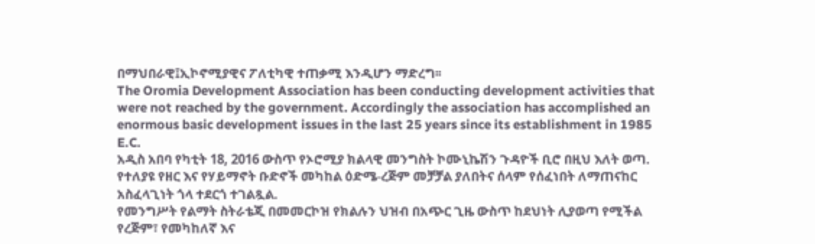በማህበራዊ፤ኢኮኖሚያዊና ፖለቲካዊ ተጠቃሚ እንዲሆን ማድረግ፡፡
The Oromia Development Association has been conducting development activities that were not reached by the government. Accordingly the association has accomplished an enormous basic development issues in the last 25 years since its establishment in 1985 E.C.
አዲስ አበባ የካቲት 18, 2016 ውስጥ የኦሮሚያ ክልላዊ መንግስት ኮሙኒኬሽን ጉዳዮች ቢሮ በዚህ እለት ወጣ. የተለያዩ የዘር እና የሃይማኖት ቡድኖች መካከል ዕድሜ-ረጅም መቻቻል ያለበትና ሰላም የሰፈነበት ለማጠናከር አስፈላጊነት ጎላ ተደርጎ ተገልጿል.
የመንግሥት የልማት ስትራቴጂ በመመርኮዝ የክልሉን ህዝብ በአጭር ጊዜ ውስጥ ከደህነት ሊያወጣ የሚችል የረጅም፣ የመካከለኛ እና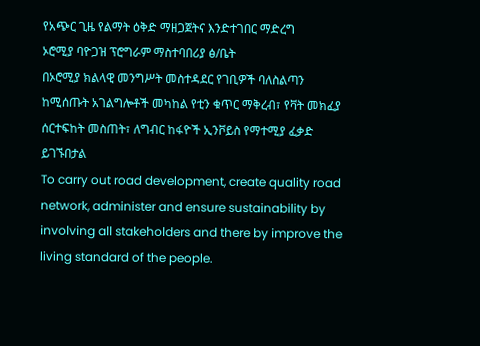የአጭር ጊዜ የልማት ዕቅድ ማዘጋጀትና እንድተገበር ማድረግ
ኦሮሚያ ባዮጋዝ ፕሮግራም ማስተባበሪያ ፅ/ቤት
በኦሮሚያ ክልላዊ መንግሥት መስተዳደር የገቢዎች ባለስልጣን ከሚሰጡት አገልግሎቶች መካከል የቲን ቁጥር ማቅረብ፣ የቫት መክፈያ ሰርተፍከት መስጠት፣ ለግብር ከፋዮች ኢንቮይስ የማተሚያ ፈቃድ ይገኙበታል
To carry out road development, create quality road network, administer and ensure sustainability by involving all stakeholders and there by improve the living standard of the people.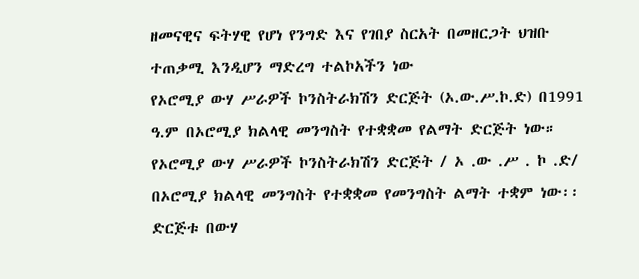ዘመናዊና ፍትሃዊ የሆነ የንግድ እና የገበያ ስርአት በመዘርጋት ህዝቡ ተጠቃሚ እንዲሆን ማድረግ ተልኮአችን ነው
የኦሮሚያ ውሃ ሥራዎች ኮንስትራክሽን ድርጅት (ኦ.ው.ሥ.ኮ.ድ) በ1991 ዓ.ም በኦሮሚያ ክልላዊ መንግስት የተቋቋመ የልማት ድርጅት ነው። የኦሮሚያ ውሃ ሥራዎች ኮንስትራክሽን ድርጅት / ኦ .ው .ሥ . ኮ .ድ/ በኦሮሚያ ክልላዊ መንግስት የተቋቋመ የመንግስት ልማት ተቋም ነው፡፡ ድርጅቱ በውሃ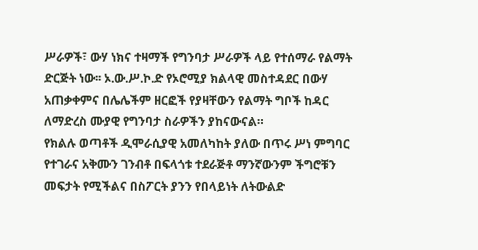ሥራዎች፣ ውሃ ነክና ተዛማች የግንባታ ሥራዎች ላይ የተሰማራ የልማት ድርጅት ነው፡፡ ኦ.ው.ሥ.ኮ.ድ የኦሮሚያ ክልላዊ መስተዳደር በውሃ አጠቃቀምና በሌሌችም ዘርፎች የያዛቸውን የልማት ግቦች ከዳር ለማድረስ ሙያዊ የግንባታ ስራዎችን ያከናውናል።
የክልሉ ወጣቶች ዲሞራሲያዊ አመለካከት ያለው በጥሩ ሥነ ምግባር የተገራና አቅሙን ገንብቶ በፍላጎቱ ተደራጅቶ ማንኛውንም ችግሮቹን መፍታት የሚችልና በስፖርት ያንን የበላይነት ለትውልድ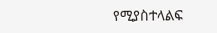የሚያስተላልፍ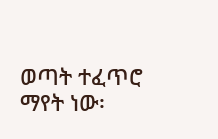ወጣት ተፈጥሮ ማየት ነው፡